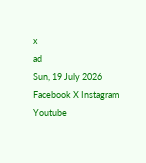x
ad
Sun, 19 July 2026
Facebook X Instagram Youtube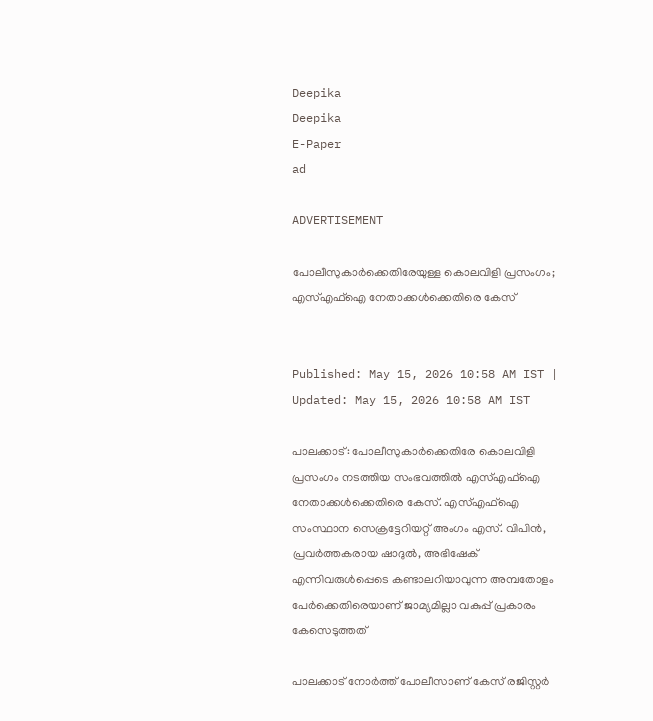Deepika
Deepika
E-Paper
ad

ADVERTISEMENT

പോലീസുകാർക്കെതിരേയുള്ള കൊലവിളി പ്രസംഗം; എസ്എഫ്ഐ നേതാക്കൾക്കെതിരെ കേസ്


Published: May 15, 2026 10:58 AM IST | Updated: May 15, 2026 10:58 AM IST

പാലക്കാട്: പോലീസുകാർക്കെതിരേ കൊലവിളി പ്രസംഗം നടത്തിയ സംഭവത്തിൽ എസ്എഫ്ഐ നേതാക്കൾക്കെതിരെ കേസ്. എസ്എഫ്ഐ സംസ്ഥാന സെക്രട്ടേറിയറ്റ് അംഗം എസ്. വിപിൻ, പ്രവർത്തകരായ ഷാദുൽ, അഭിഷേക് എന്നിവരുൾപ്പെടെ കണ്ടാലറിയാവുന്ന അമ്പതോളം പേർക്കെതിരെയാണ് ജാമ്യമില്ലാ വകുപ്പ് പ്രകാരം കേസെടുത്തത്

പാലക്കാട് നോർത്ത് പോലീസാണ് കേസ് രജിസ്റ്റർ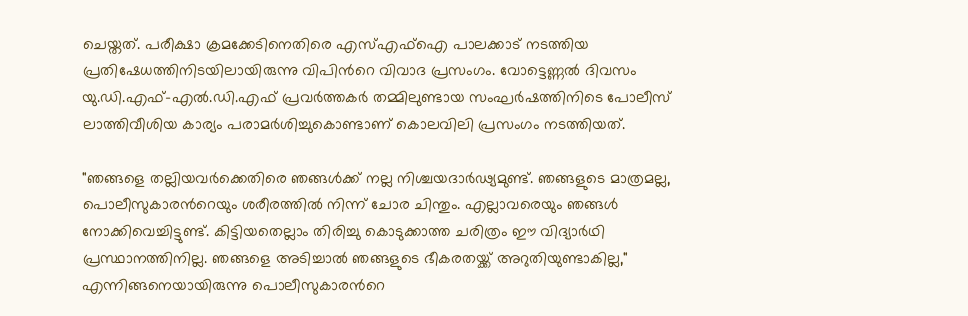ചെയ്തത്. പരീക്ഷാ ക്രമക്കേടിനെതിരെ എസ്എഫ്ഐ പാലക്കാട് നടത്തിയ പ്രതിഷേധത്തിനിടയിലായിരുന്നു വിപിന്‍റെ വിവാദ പ്രസംഗം. വോട്ടെണ്ണൽ ദിവസം യു.ഡി.എഫ്-എൽ.ഡി.എഫ് പ്രവർത്തകർ തമ്മിലുണ്ടായ സംഘർഷത്തിനിടെ പോലീസ് ലാത്തിവീശിയ കാര്യം പരാമർശിച്ചുകൊണ്ടാണ് കൊലവിലി പ്രസംഗം നടത്തിയത്.

"ഞങ്ങളെ തല്ലിയവർക്കെതിരെ ഞങ്ങൾക്ക് നല്ല നിശ്ചയദാർഢ്യമുണ്ട്. ഞങ്ങളുടെ മാത്രമല്ല, പൊലീസുകാരന്‍റെയും ശരീരത്തിൽ നിന്ന് ചോര ചിന്തും. എല്ലാവരെയും ഞങ്ങൾ നോക്കിവെച്ചിട്ടുണ്ട്. കിട്ടിയതെല്ലാം തിരിച്ചു കൊടുക്കാത്ത ചരിത്രം ഈ വിദ്യാർഥി പ്രസ്ഥാനത്തിനില്ല. ഞങ്ങളെ അടിച്ചാൽ ഞങ്ങളുടെ ഭീകരതയ്ക്ക് അറുതിയുണ്ടാകില്ല," എന്നിങ്ങനെയായിരുന്നു പൊലീസുകാരന്‍റെ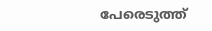പേരെടുത്ത്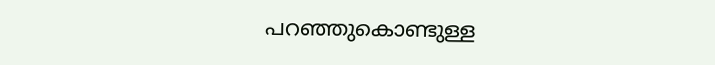പറഞ്ഞുകൊണ്ടുള്ള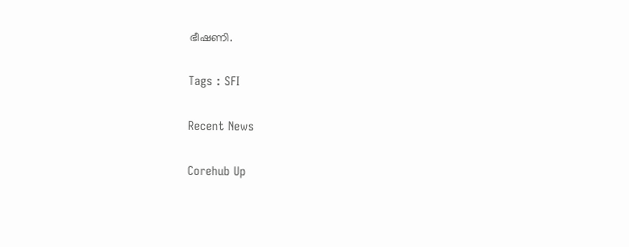ഭീഷണി.

Tags : SFI

Recent News

Corehub Up